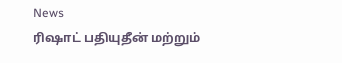News
ரிஷாட் பதியுதீன் மற்றும்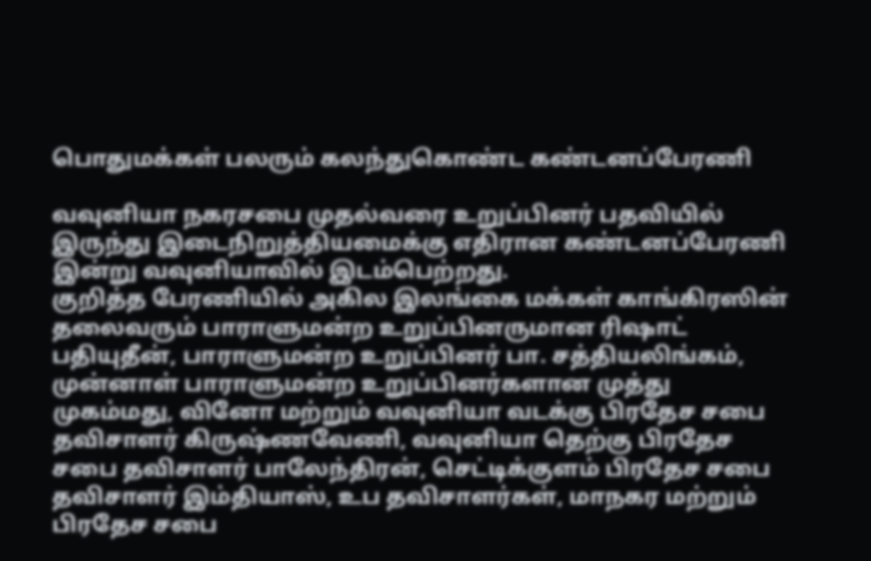பொதுமக்கள் பலரும் கலந்துகொண்ட கண்டனப்பேரணி

வவுனியா நகரசபை முதல்வரை உறுப்பினர் பதவியில் இருந்து இடைநிறுத்தியமைக்கு எதிரான கண்டனப்பேரணி இன்று வவுனியாவில் இடம்பெற்றது.
குறித்த பேரணியில் அகில இலங்கை மக்கள் காங்கிரஸின் தலைவரும் பாராளுமன்ற உறுப்பினருமான ரிஷாட் பதியுதீன், பாராளுமன்ற உறுப்பினர் பா. சத்தியலிங்கம், முன்னாள் பாராளுமன்ற உறுப்பினர்களான முத்து முகம்மது, வினோ மற்றும் வவுனியா வடக்கு பிரதேச சபை தவிசாளர் கிருஷ்ணவேணி, வவுனியா தெற்கு பிரதேச சபை தவிசாளர் பாலேந்திரன், செட்டிக்குளம் பிரதேச சபை தவிசாளர் இம்தியாஸ், உப தவிசாளர்கள், மாநகர மற்றும் பிரதேச சபை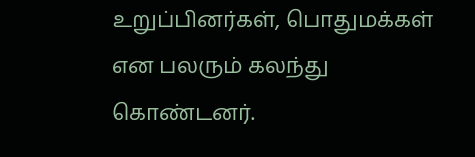உறுப்பினர்கள், பொதுமக்கள் என பலரும் கலந்து கொண்டனர்.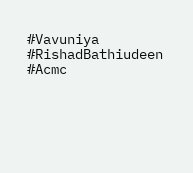#Vavuniya #RishadBathiudeen #Acmc